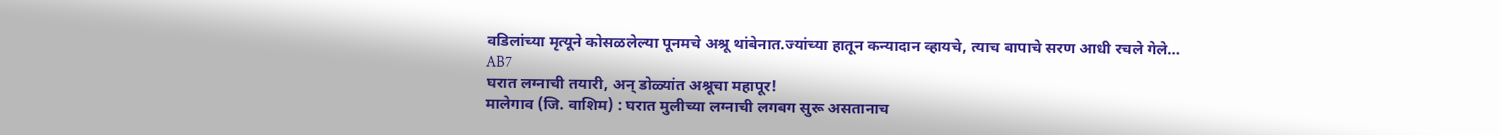वडिलांच्या मृत्यूने कोसळलेल्या पूनमचे अश्रू थांबेनात.ज्यांच्या हातून कन्यादान व्हायचे, त्याच बापाचे सरण आधी रचले गेले…
AB7
घरात लग्नाची तयारी, अन् डोळ्यांत अश्रूचा महापूर!
मालेगाव (जि. वाशिम) : घरात मुलीच्या लग्नाची लगबग सुरू असतानाच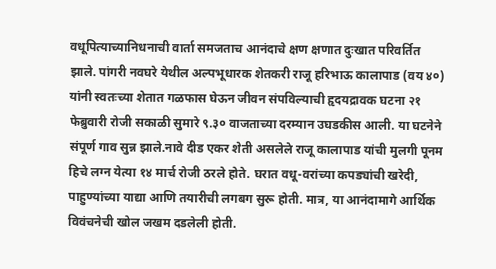वधूपित्याच्यानिधनाची वार्ता समजताच आनंदाचे क्षण क्षणात दुःखात परिवर्तित झाले. पांगरी नवघरे येथील अल्पभूधारक शेतकरी राजू हरिभाऊ कालापाड (वय ४०) यांनी स्वतःच्या शेतात गळफास घेऊन जीवन संपविल्याची हृदयद्रावक घटना २१ फेब्रुवारी रोजी सकाळी सुमारे ९.३० वाजताच्या दरम्यान उघडकीस आली. या घटनेने संपूर्ण गाव सुन्न झाले.नावे दीड एकर शेती असलेले राजू कालापाड यांची मुलगी पूनम हिचे लग्न येत्या १४ मार्च रोजी ठरले होते. घरात वधू-वरांच्या कपड्यांची खरेदी, पाहुण्यांच्या याद्या आणि तयारीची लगबग सुरू होती. मात्र, या आनंदामागे आर्थिक विवंचनेची खोल जखम दडलेली होती.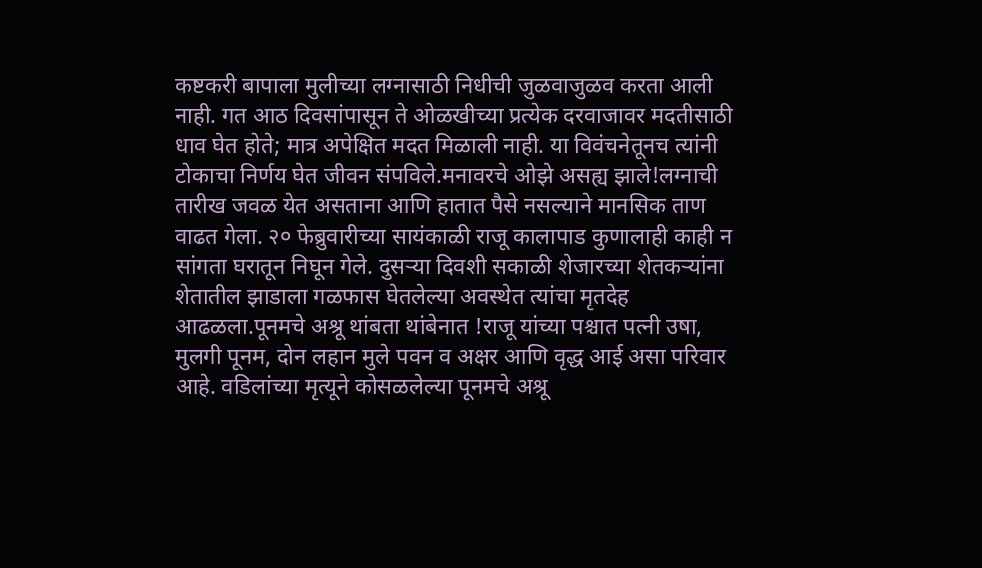कष्टकरी बापाला मुलीच्या लग्नासाठी निधीची जुळवाजुळव करता आली नाही. गत आठ दिवसांपासून ते ओळखीच्या प्रत्येक दरवाजावर मदतीसाठी धाव घेत होते; मात्र अपेक्षित मदत मिळाली नाही. या विवंचनेतूनच त्यांनी टोकाचा निर्णय घेत जीवन संपविले.मनावरचे ओझे असह्य झाले!लग्नाची तारीख जवळ येत असताना आणि हातात पैसे नसल्याने मानसिक ताण वाढत गेला. २० फेब्रुवारीच्या सायंकाळी राजू कालापाड कुणालाही काही न सांगता घरातून निघून गेले. दुसऱ्या दिवशी सकाळी शेजारच्या शेतकऱ्यांना शेतातील झाडाला गळफास घेतलेल्या अवस्थेत त्यांचा मृतदेह आढळला.पूनमचे अश्रू थांबता थांबेनात !राजू यांच्या पश्चात पत्नी उषा, मुलगी पूनम, दोन लहान मुले पवन व अक्षर आणि वृद्ध आई असा परिवार आहे. वडिलांच्या मृत्यूने कोसळलेल्या पूनमचे अश्रू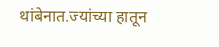थांबेनात.ज्यांच्या हातून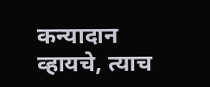कन्यादान व्हायचे, त्याच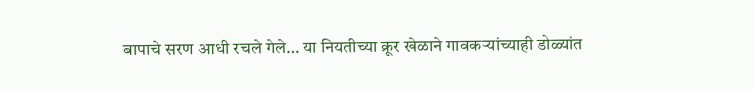बापाचे सरण आधी रचले गेले… या नियतीच्या क्रूर खेळाने गावकऱ्यांच्याही डोळ्यांत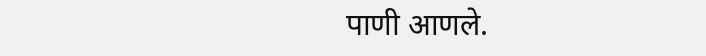पाणी आणले.